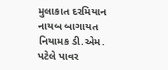મુલાકાત દરમિયાન નાયબ બાગાયત નિયામક ડી.એમ. પટેલે પાવર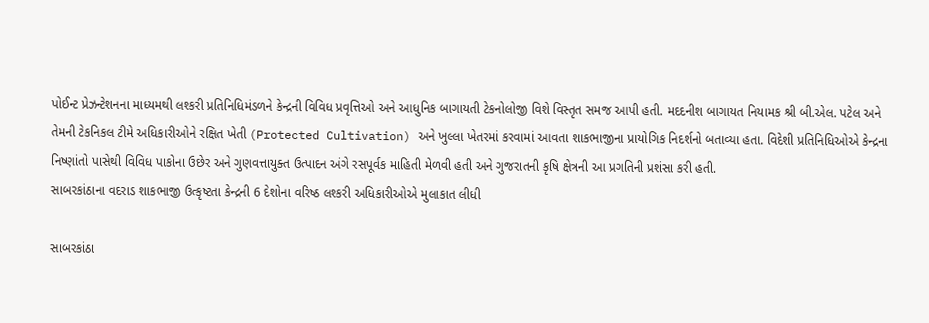પોઈન્ટ પ્રેઝન્ટેશનના માધ્યમથી લશ્કરી પ્રતિનિધિમંડળને કેન્દ્રની વિવિધ પ્રવૃત્તિઓ અને આધુનિક બાગાયતી ટેકનોલોજી વિશે વિસ્તૃત સમજ આપી હતી. મદદનીશ બાગાયત નિયામક શ્રી બી.એલ. પટેલ અને તેમની ટેકનિકલ ટીમે અધિકારીઓને રક્ષિત ખેતી (Protected Cultivation) અને ખુલ્લા ખેતરમાં કરવામાં આવતા શાકભાજીના પ્રાયોગિક નિદર્શનો બતાવ્યા હતા. વિદેશી પ્રતિનિધિઓએ કેન્દ્રના નિષ્ણાંતો પાસેથી વિવિધ પાકોના ઉછેર અને ગુણવત્તાયુક્ત ઉત્પાદન અંગે રસપૂર્વક માહિતી મેળવી હતી અને ગુજરાતની કૃષિ ક્ષેત્રની આ પ્રગતિની પ્રશંસા કરી હતી.
સાબરકાંઠાના વદરાડ શાકભાજી ઉત્કૃષ્ટતા કેન્દ્રની 6 દેશોના વરિષ્ઠ લશ્કરી અધિકારીઓએ મુલાકાત લીધી

સાબરકાંઠા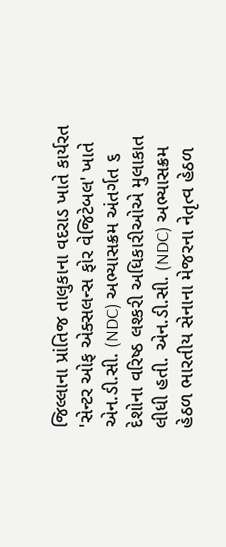જિલ્લાના પ્રાંતિજ તાલુકાના વદરાડ ખાતે કાર્યરત 'સેન્ટર ઓફ એક્સલન્સ ફોર વેજિટેબલ' ખાતે એન.ડી.સી. (NDC) અભ્યાસક્રમ અંતર્ગત ૬ દેશોના વરિષ્ઠ લશ્કરી અધિકારીઓએ મુલાકાત લીધી હતી. એન.ડી.સી. (NDC) અભ્યાસક્રમ હેઠળ ભારતીય સેનાના મેજરના નેતૃત્વ હેઠળ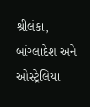શ્રીલંકા, બાંગ્લાદેશ અને ઓસ્ટ્રેલિયા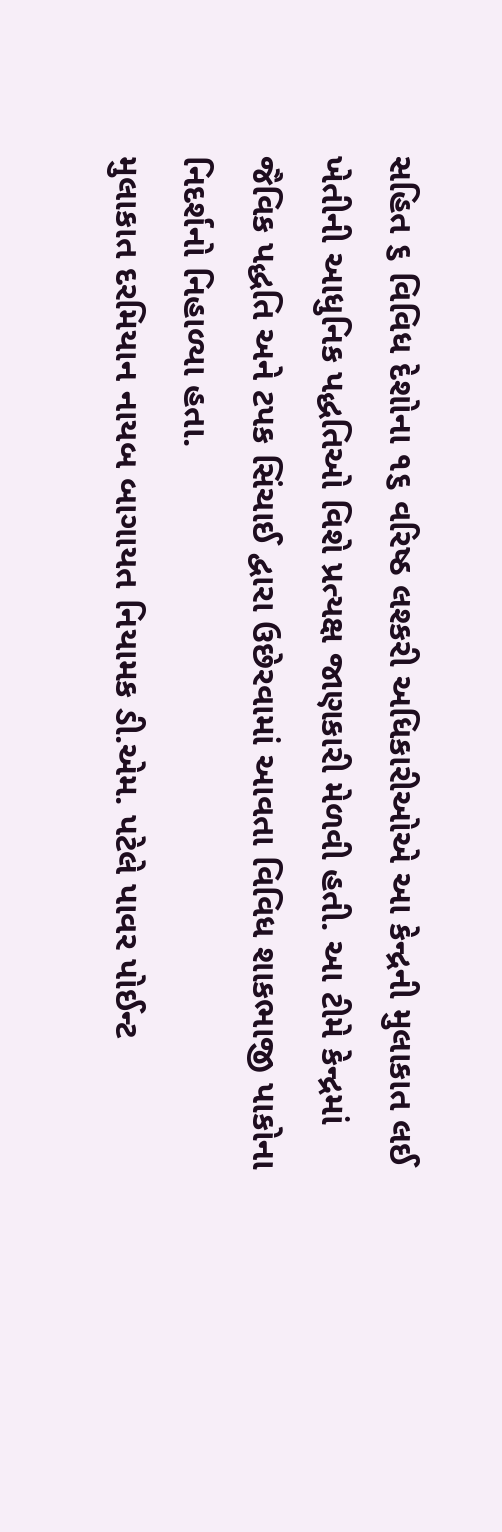સહિત ૬ વિવિધ દેશોના ૧૬ વરિષ્ઠ લશ્કરી અધિકારીઓએ આ કેન્દ્રની મુલાકાત લઈ ખેતીની આધુનિક પદ્ધતિઓ વિશે પ્રત્યક્ષ જાણકારી મેળવી હતી. આ ટીમે કેન્દ્રમાં જૈવિક પદ્ધતિ અને ટપક સિંચાઈ દ્વારા ઉછેરવામાં આવતા વિવિધ શાકભાજી પાકોના નિદર્શનો નિહાળ્યા હતા.
મુલાકાત દરમિયાન નાયબ બાગાયત નિયામક ડી.એમ. પટેલે પાવર પોઈન્ટ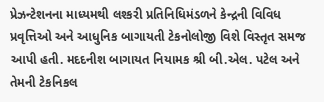પ્રેઝન્ટેશનના માધ્યમથી લશ્કરી પ્રતિનિધિમંડળને કેન્દ્રની વિવિધ પ્રવૃત્તિઓ અને આધુનિક બાગાયતી ટેકનોલોજી વિશે વિસ્તૃત સમજ આપી હતી. મદદનીશ બાગાયત નિયામક શ્રી બી.એલ. પટેલ અને તેમની ટેકનિકલ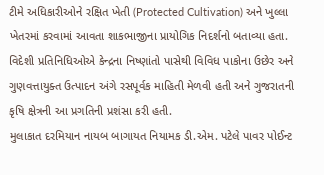ટીમે અધિકારીઓને રક્ષિત ખેતી (Protected Cultivation) અને ખુલ્લા ખેતરમાં કરવામાં આવતા શાકભાજીના પ્રાયોગિક નિદર્શનો બતાવ્યા હતા. વિદેશી પ્રતિનિધિઓએ કેન્દ્રના નિષ્ણાંતો પાસેથી વિવિધ પાકોના ઉછેર અને ગુણવત્તાયુક્ત ઉત્પાદન અંગે રસપૂર્વક માહિતી મેળવી હતી અને ગુજરાતની કૃષિ ક્ષેત્રની આ પ્રગતિની પ્રશંસા કરી હતી.
મુલાકાત દરમિયાન નાયબ બાગાયત નિયામક ડી.એમ. પટેલે પાવર પોઈન્ટ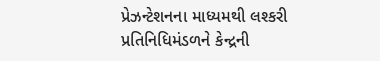પ્રેઝન્ટેશનના માધ્યમથી લશ્કરી પ્રતિનિધિમંડળને કેન્દ્રની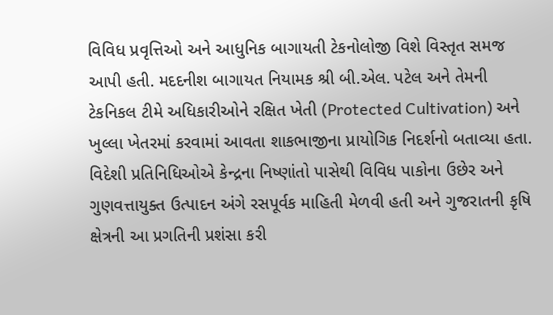વિવિધ પ્રવૃત્તિઓ અને આધુનિક બાગાયતી ટેકનોલોજી વિશે વિસ્તૃત સમજ આપી હતી. મદદનીશ બાગાયત નિયામક શ્રી બી.એલ. પટેલ અને તેમની ટેકનિકલ ટીમે અધિકારીઓને રક્ષિત ખેતી (Protected Cultivation) અને ખુલ્લા ખેતરમાં કરવામાં આવતા શાકભાજીના પ્રાયોગિક નિદર્શનો બતાવ્યા હતા. વિદેશી પ્રતિનિધિઓએ કેન્દ્રના નિષ્ણાંતો પાસેથી વિવિધ પાકોના ઉછેર અને ગુણવત્તાયુક્ત ઉત્પાદન અંગે રસપૂર્વક માહિતી મેળવી હતી અને ગુજરાતની કૃષિ ક્ષેત્રની આ પ્રગતિની પ્રશંસા કરી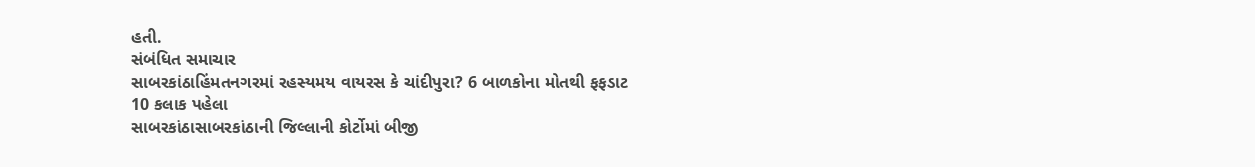હતી.
સંબંધિત સમાચાર
સાબરકાંઠાહિંમતનગરમાં રહસ્યમય વાયરસ કે ચાંદીપુરા? 6 બાળકોના મોતથી ફફડાટ
10 કલાક પહેલા
સાબરકાંઠાસાબરકાંઠાની જિલ્લાની કોર્ટોમાં બીજી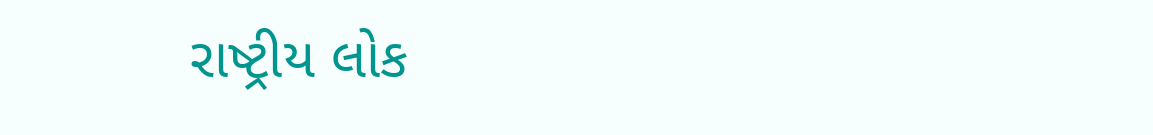રાષ્ટ્રીય લોક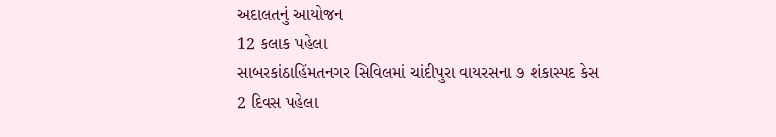અદાલતનું આયોજન
12 કલાક પહેલા
સાબરકાંઠાહિંમતનગર સિવિલમાં ચાંદીપુરા વાયરસના ૭ શંકાસ્પદ કેસ
2 દિવસ પહેલા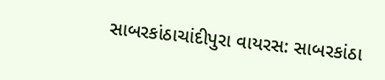સાબરકાંઠાચાંદીપુરા વાયરસ: સાબરકાંઠા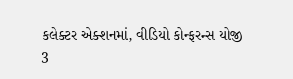કલેક્ટર એક્શનમાં, વીડિયો કોન્ફરન્સ યોજી
3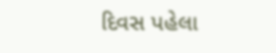દિવસ પહેલા